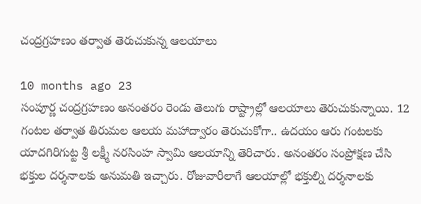చంద్రగ్రహణం తర్వాత తెరుచుకున్న ఆలయాలు

10 months ago 23
సంపూర్ణ చంద్రగ్రహణం అనంతరం రెండు తెలుగు రాష్ట్రాల్లో ఆలయాలు తెరుచుకున్నాయి. 12 గంటల తర్వాత తిరుమల ఆలయ మహాద్వారం తెరుచుకోగా.. ఉదయం ఆరు గంటలకు యాదగిరిగుట్ట శ్రీ లక్ష్మీ నరసింహ స్వామి ఆలయాన్ని తెరిచారు. అనంతరం సంప్రోక్షణ చేసి భక్తుల దర్శనాలకు అనుమతి ఇచ్చారు. రోజువారీలాగే ఆలయాల్లో భక్తుల్ని దర్శనాలకు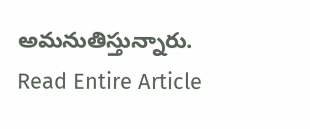అమనుతిస్తున్నారు.
Read Entire Article